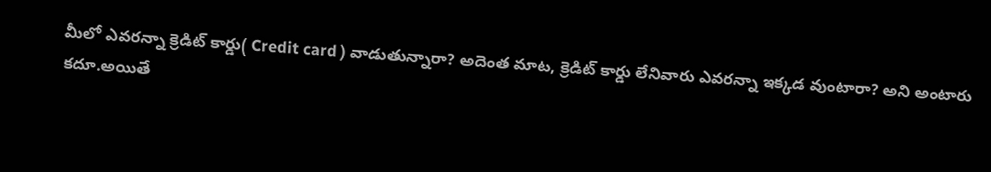మీలో ఎవరన్నా క్రెడిట్ కార్డు( Credit card ) వాడుతున్నారా? అదెంత మాట, క్రెడిట్ కార్డు లేనివారు ఎవరన్నా ఇక్కడ వుంటారా? అని అంటారు కదూ.అయితే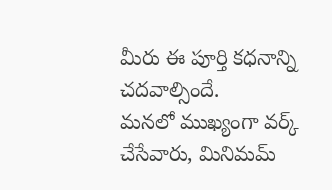మీరు ఈ పూర్తి కధనాన్ని చదవాల్సిందే.
మనలో ముఖ్యంగా వర్క్ చేసేవారు, మినిమమ్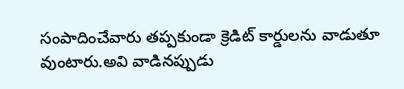సంపాదించేవారు తప్పకుండా క్రెడిట్ కార్డులను వాడుతూ వుంటారు.అవి వాడినప్పుడు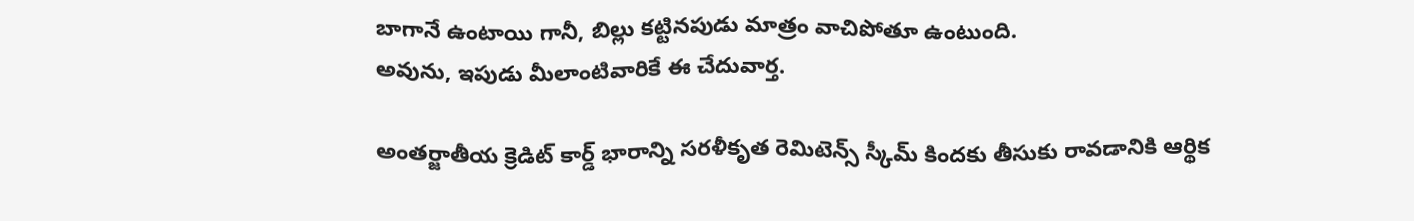బాగానే ఉంటాయి గానీ, బిల్లు కట్టినపుడు మాత్రం వాచిపోతూ ఉంటుంది.
అవును, ఇపుడు మీలాంటివారికే ఈ చేదువార్త.

అంతర్జాతీయ క్రెడిట్ కార్డ్ భారాన్ని సరళీకృత రెమిటెన్స్ స్కీమ్ కిందకు తీసుకు రావడానికి ఆర్థిక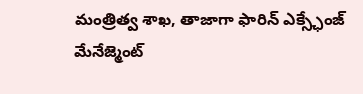మంత్రిత్వ శాఖ, తాజాగా ఫారిన్ ఎక్స్ఛేంజ్ మేనేజ్మెంట్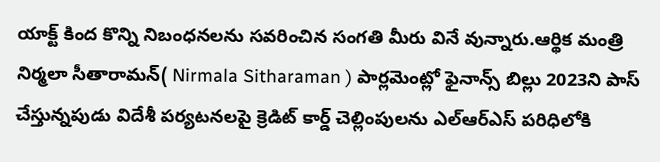యాక్ట్ కింద కొన్ని నిబంధనలను సవరించిన సంగతి మీరు వినే వున్నారు.ఆర్థిక మంత్రి నిర్మలా సీతారామన్( Nirmala Sitharaman ) పార్లమెంట్లో ఫైనాన్స్ బిల్లు 2023ని పాస్ చేస్తున్నపుడు విదేశీ పర్యటనలపై క్రెడిట్ కార్డ్ చెల్లింపులను ఎల్ఆర్ఎస్ పరిధిలోకి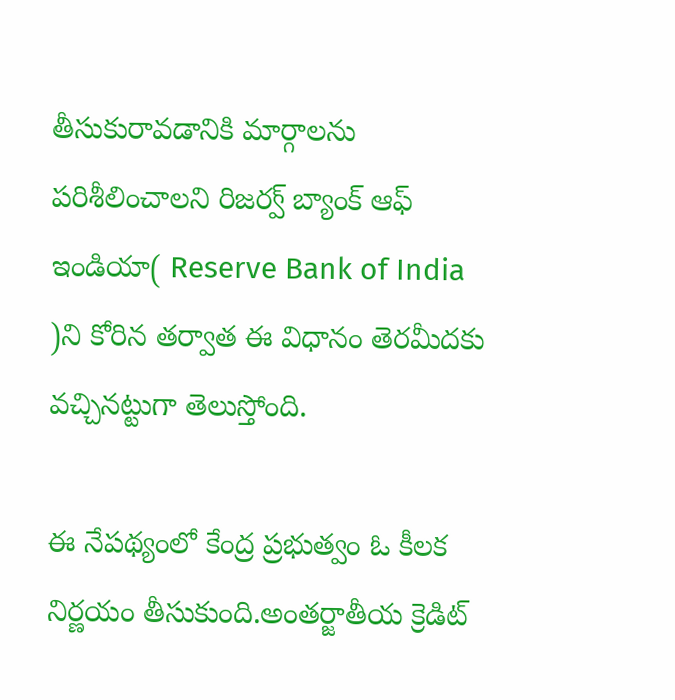తీసుకురావడానికి మార్గాలను పరిశీలించాలని రిజర్వ్ బ్యాంక్ ఆఫ్ ఇండియా( Reserve Bank of India )ని కోరిన తర్వాత ఈ విధానం తెరమీదకు వచ్చినట్టుగా తెలుస్తోంది.

ఈ నేపథ్యంలో కేంద్ర ప్రభుత్వం ఓ కీలక నిర్ణయం తీసుకుంది.అంతర్జాతీయ క్రెడిట్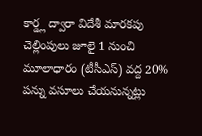కార్డ్ల ద్వారా విదేశీ మారకపు చెల్లింపులు జూలై 1 నుంచి మూలాధారం (టీసీఎస్) వద్ద 20% పన్ను వసూలు చేయనున్నట్లు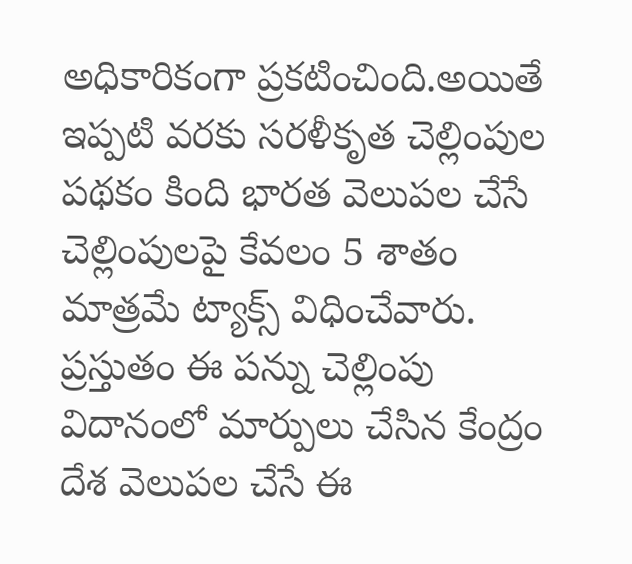అధికారికంగా ప్రకటించింది.అయితే ఇప్పటి వరకు సరళీకృత చెల్లింపుల పథకం కింది భారత వెలుపల చేసే చెల్లింపులపై కేవలం 5 శాతం మాత్రమే ట్యాక్స్ విధించేవారు.
ప్రస్తుతం ఈ పన్ను చెల్లింపు విదానంలో మార్పులు చేసిన కేంద్రం దేశ వెలుపల చేసే ఈ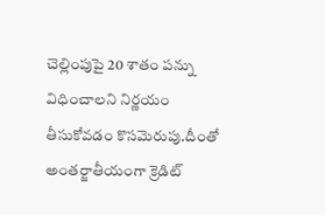చెల్లింపుపై 20 శాతం పన్ను విధించాలని నిర్ణయం తీసుకోవడం కొసమెరుపు.దీంతో అంతర్జాతీయంగా క్రెడిట్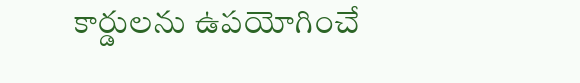కార్డులను ఉపయోగించే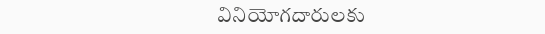వినియోగదారులకు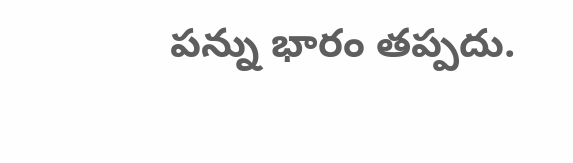పన్ను భారం తప్పదు.